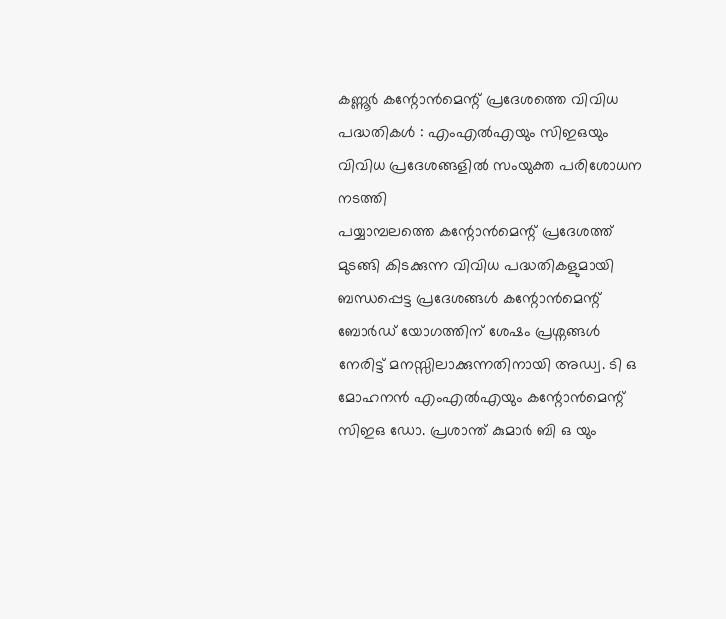കണ്ണൂർ കന്റോൻമെന്റ് പ്രദേശത്തെ വിവിധ പദ്ധതികൾ : എംഎൽഎയും സിഇഒയും വിവിധ പ്രദേശങ്ങളിൽ സംയുക്ത പരിശോധന നടത്തി
പയ്യാമ്പലത്തെ കന്റോൻമെന്റ് പ്രദേശത്ത് മുടങ്ങി കിടക്കുന്ന വിവിധ പദ്ധതികളുമായി ബന്ധപ്പെട്ട പ്രദേശങ്ങൾ കന്റോൻമെന്റ് ബോർഡ് യോഗത്തിന് ശേഷം പ്രശ്നങ്ങൾ നേരിട്ട് മനസ്സിലാക്കുന്നതിനായി അഡ്വ. ടി ഒ മോഹനൻ എംഎൽഎയും കന്റോൻമെന്റ് സിഇഒ ഡോ. പ്രശാന്ത് കുമാർ ബി ഒ യും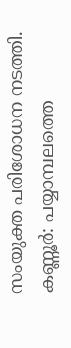സംയുക്ത പരിശോധന നടത്തി.
കണ്ണൂർ: പയ്യാമ്പലത്തെ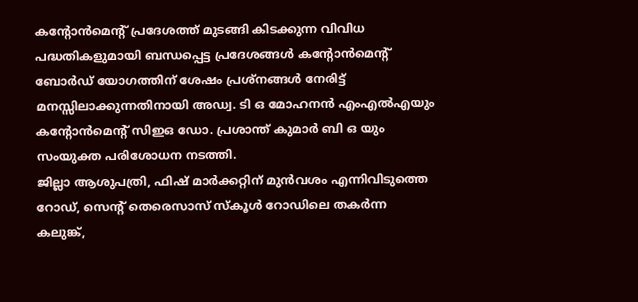കന്റോൻമെന്റ് പ്രദേശത്ത് മുടങ്ങി കിടക്കുന്ന വിവിധ പദ്ധതികളുമായി ബന്ധപ്പെട്ട പ്രദേശങ്ങൾ കന്റോൻമെന്റ് ബോർഡ് യോഗത്തിന് ശേഷം പ്രശ്നങ്ങൾ നേരിട്ട് മനസ്സിലാക്കുന്നതിനായി അഡ്വ. ടി ഒ മോഹനൻ എംഎൽഎയും കന്റോൻമെന്റ് സിഇഒ ഡോ. പ്രശാന്ത് കുമാർ ബി ഒ യും സംയുക്ത പരിശോധന നടത്തി.
ജില്ലാ ആശുപത്രി, ഫിഷ് മാർക്കറ്റിന് മുൻവശം എന്നിവിടുത്തെ റോഡ്, സെന്റ് തെരെസാസ് സ്കൂൾ റോഡിലെ തകർന്ന കലുങ്ക്,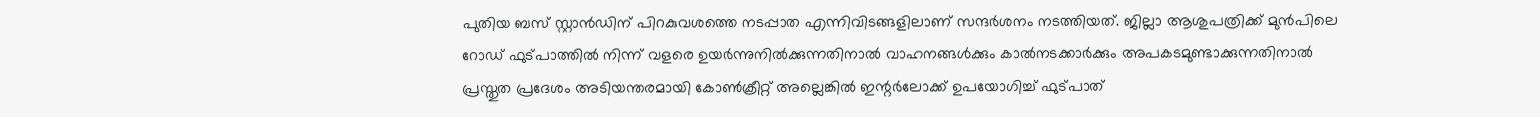പുതിയ ബസ് സ്റ്റാൻഡിന് പിറകുവശത്തെ നടപ്പാത എന്നിവിടങ്ങളിലാണ് സന്ദർശനം നടത്തിയത്. ജില്ലാ ആശുപത്രിക്ക് മുൻപിലെ റോഡ് ഫുട്പാത്തിൽ നിന്ന് വളരെ ഉയർന്നുനിൽക്കുന്നതിനാൽ വാഹനങ്ങൾക്കും കാൽനടക്കാർക്കും അപകടമുണ്ടാക്കുന്നതിനാൽ പ്രസ്തുത പ്രദേശം അടിയന്തരമായി കോൺക്രീറ്റ് അല്ലെങ്കിൽ ഇന്റർലോക്ക് ഉപയോഗിച്ച് ഫുട്പാത്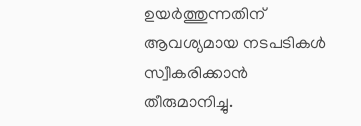ഉയർത്തുന്നതിന് ആവശ്യമായ നടപടികൾ സ്വീകരിക്കാൻ തീരുമാനിച്ചു.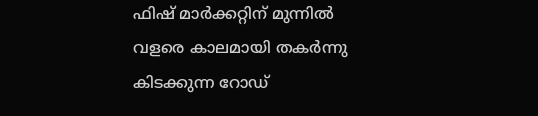ഫിഷ് മാർക്കറ്റിന് മുന്നിൽ വളരെ കാലമായി തകർന്നു കിടക്കുന്ന റോഡ്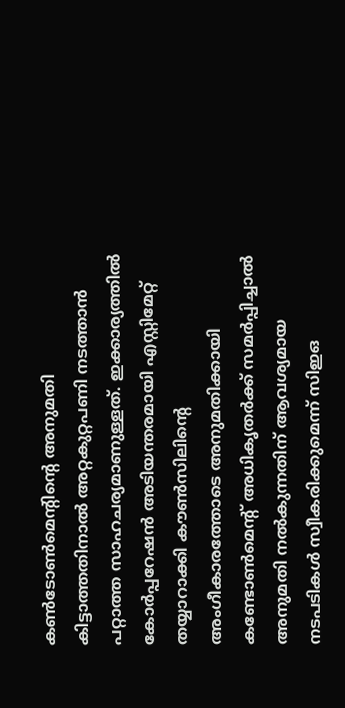കൺടോൺമെന്റിന്റെ അനുമതി കിട്ടാത്തതിനാൽ അറ്റകുറ്റപണി നടത്താൻ പറ്റാത്ത സാഹചര്യമാണുള്ളത്. ഇക്കാര്യത്തിൽ കോർപ്പറേഷൻ അടിയന്തരമായി എസ്റ്റിമേറ്റ് തയ്യാറാക്കി കൗൺസിലിന്റെ അംഗീകാരത്തോടെ അനുമതിക്കായി കണ്ടോൺമെന്റ് അധികൃതർക്ക് സമർപ്പിച്ചാൽ അനുമതി നൽകുന്നതിന് ആവശ്യമായ നടപടികൾ സ്വീകരിക്കുമെന്ന് സിഇഒ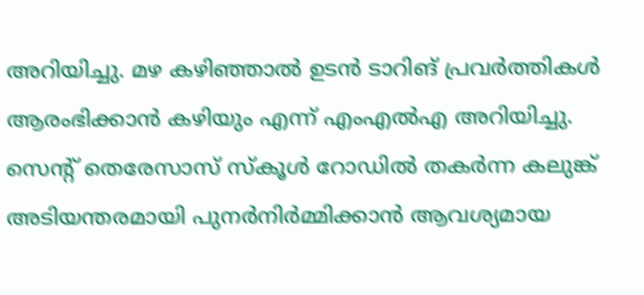അറിയിച്ചു. മഴ കഴിഞ്ഞാൽ ഉടൻ ടാറിങ് പ്രവർത്തികൾ ആരംഭിക്കാൻ കഴിയും എന്ന് എംഎൽഎ അറിയിച്ചു.
സെന്റ് തെരേസാസ് സ്കൂൾ റോഡിൽ തകർന്ന കലുങ്ക് അടിയന്തരമായി പുനർനിർമ്മിക്കാൻ ആവശ്യമായ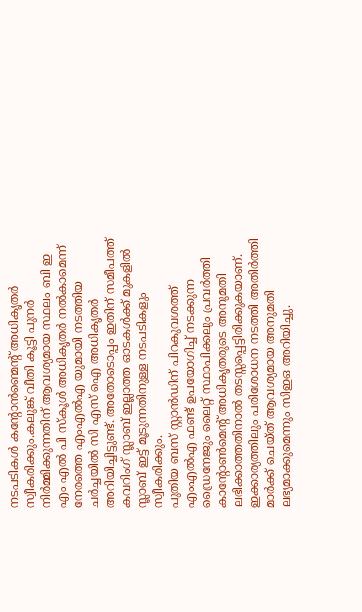നടപടികൾ കന്റോൻണ്മെന്റ് അധികൃതർ സ്വീകരിക്കും.കലുങ്ക് വീതി കൂട്ടി പുനർ നിർമ്മിക്കുന്നതിന് ആവശ്യമായ സ്ഥലം ബി ഇ എം എൽ പി സ്കൂൾ അധികൃതർ നൽകാമെന്ന് നേരത്തെ എംഎൽഎ യുമായി നടത്തിയ ചർച്ചയിൽ സി എസ് ഐ അധികൃതർ അറിയിച്ചിട്ടുണ്ട്. അതോടൊപ്പം ഇതിന് സമീപത്ത് കവറിംഗ് സ്ലാബ് ഇല്ലാത്ത ഓടകൾക്ക് മുകളിൽ സ്ലാബ് ഇട്ട് മൂടുന്നതിനുള്ള നടപടികളും സ്വീകരിക്കും.
പുതിയ ബസ് സ്റ്റാൻഡിന് പിറകുവശത്ത് എംഎൽഎ ഫണ്ട് ഉപയോഗിച്ച് നടക്കുന്ന ഡ്രൈനേജും ലൈറ്റ് സ്ഥാപിക്കലും പ്രവർത്തി കാന്റോൺമെന്റ് അധികൃതരുടെ അനുമതി ലഭിക്കാത്തതിനാൽ തടസ്സപ്പെട്ടിരിക്കുകയാണ്. ഇക്കാര്യത്തിലും പരിശോധന നടത്തി അതിർത്തി മാർക്ക് ചെയ്ത് ആവശ്യമായ അനുമതി ലഭ്യമാക്കുമെന്നും സിഇഒ അറിയിച്ചു.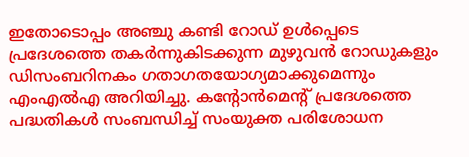ഇതോടൊപ്പം അഞ്ചു കണ്ടി റോഡ് ഉൾപ്പെടെ പ്രദേശത്തെ തകർന്നുകിടക്കുന്ന മുഴുവൻ റോഡുകളും ഡിസംബറിനകം ഗതാഗതയോഗ്യമാക്കുമെന്നും എംഎൽഎ അറിയിച്ചു. കന്റോൻമെന്റ് പ്രദേശത്തെ പദ്ധതികൾ സംബന്ധിച്ച് സംയുക്ത പരിശോധന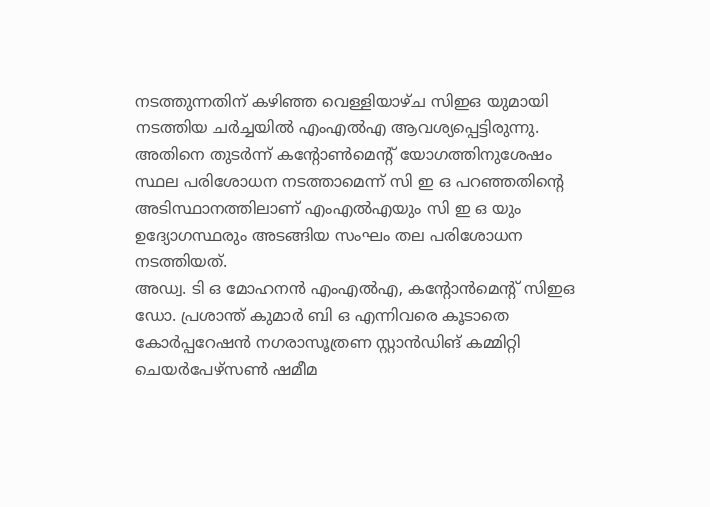നടത്തുന്നതിന് കഴിഞ്ഞ വെള്ളിയാഴ്ച സിഇഒ യുമായി നടത്തിയ ചർച്ചയിൽ എംഎൽഎ ആവശ്യപ്പെട്ടിരുന്നു. അതിനെ തുടർന്ന് കന്റോൺമെന്റ് യോഗത്തിനുശേഷം സ്ഥല പരിശോധന നടത്താമെന്ന് സി ഇ ഒ പറഞ്ഞതിന്റെ അടിസ്ഥാനത്തിലാണ് എംഎൽഎയും സി ഇ ഒ യും ഉദ്യോഗസ്ഥരും അടങ്ങിയ സംഘം തല പരിശോധന നടത്തിയത്.
അഡ്വ. ടി ഒ മോഹനൻ എംഎൽഎ, കന്റോൻമെന്റ് സിഇഒ ഡോ. പ്രശാന്ത് കുമാർ ബി ഒ എന്നിവരെ കൂടാതെ കോർപ്പറേഷൻ നഗരാസൂത്രണ സ്റ്റാൻഡിങ് കമ്മിറ്റി ചെയർപേഴ്സൺ ഷമീമ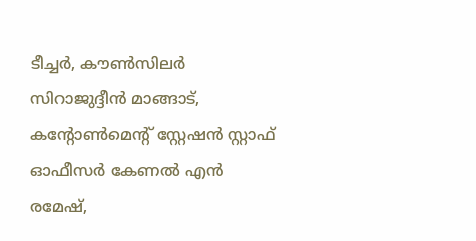ടീച്ചർ, കൗൺസിലർ സിറാജുദ്ദീൻ മാങ്ങാട്, കന്റോൺമെന്റ് സ്റ്റേഷൻ സ്റ്റാഫ് ഓഫീസർ കേണൽ എൻ രമേഷ്,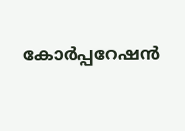കോർപ്പറേഷൻ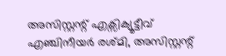അസിസ്റ്റന്റ് എക്സിക്യൂട്ടീവ് എഞ്ചിനീയർ രശ്മി, അസിസ്റ്റന്റ്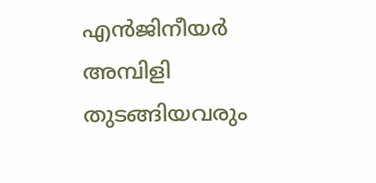എൻജിനീയർ അമ്പിളി തുടങ്ങിയവരും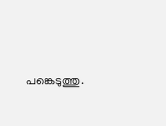പങ്കെടുത്തു.